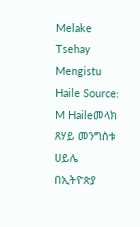Melake Tsehay Mengistu Haile Source: M Haileመላክ ጸሃይ መንግስቱ ሀይሌ በኢትዮጵያ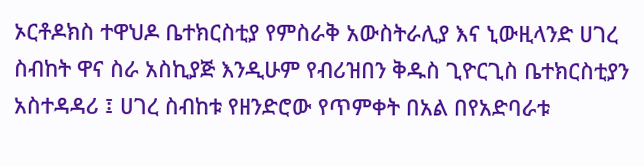ኦርቶዶክስ ተዋህዶ ቤተክርስቲያ የምስራቅ አውስትራሊያ እና ኒውዚላንድ ሀገረ ስብከት ዋና ስራ አስኪያጅ እንዲሁም የብሪዝበን ቅዱስ ጊዮርጊስ ቤተክርስቲያን አስተዳዳሪ ፤ ሀገረ ስብከቱ የዘንድሮው የጥምቀት በአል በየአድባራቱ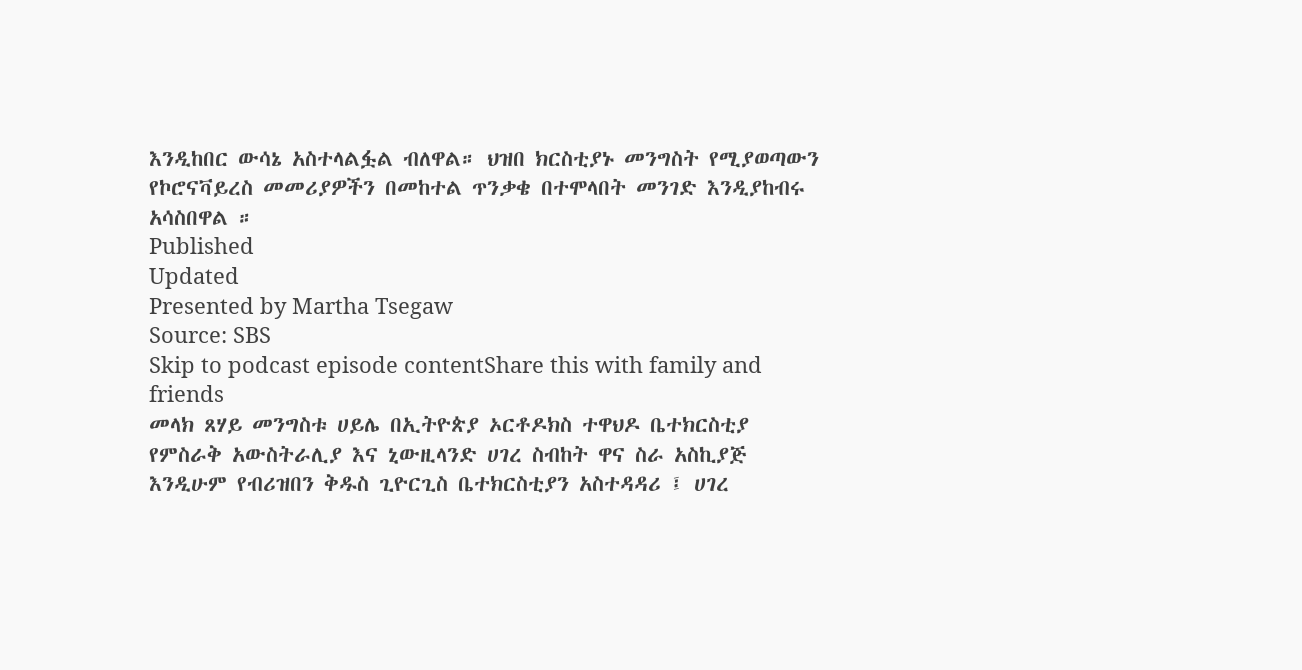እንዲከበር ውሳኔ አስተላልፏል ብለዋል። ህዝበ ክርስቲያኑ መንግስት የሚያወጣውን የኮሮናቫይረስ መመሪያዎችን በመከተል ጥንቃቄ በተሞላበት መንገድ እንዲያከብሩ አሳስበዋል ።
Published
Updated
Presented by Martha Tsegaw
Source: SBS
Skip to podcast episode contentShare this with family and friends
መላክ ጸሃይ መንግስቱ ሀይሌ በኢትዮጵያ ኦርቶዶክስ ተዋህዶ ቤተክርስቲያ የምስራቅ አውስትራሊያ እና ኒውዚላንድ ሀገረ ስብከት ዋና ስራ አስኪያጅ እንዲሁም የብሪዝበን ቅዱስ ጊዮርጊስ ቤተክርስቲያን አስተዳዳሪ ፤ ሀገረ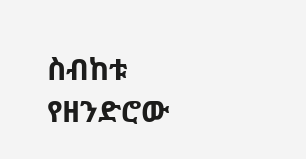ስብከቱ የዘንድሮው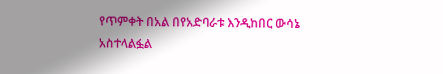የጥምቀት በአል በየአድባራቱ እንዲከበር ውሳኔ አስተላልፏል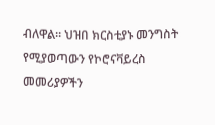ብለዋል። ህዝበ ክርስቲያኑ መንግስት የሚያወጣውን የኮሮናቫይረስ መመሪያዎችን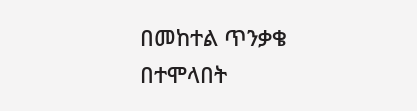በመከተል ጥንቃቄ በተሞላበት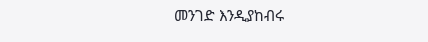መንገድ እንዲያከብሩ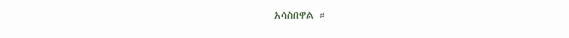አሳስበዋል ።